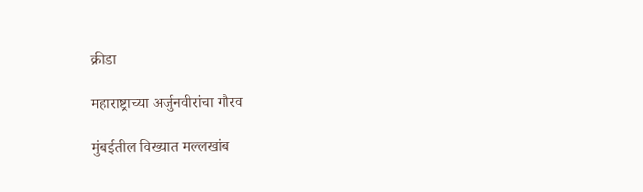क्रीडा

महाराष्ट्राच्या अर्जुनवीरांचा गौरव

मुंबईतील विख्यात मल्लखांब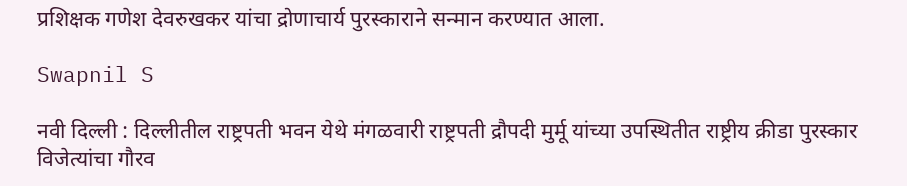प्रशिक्षक गणेश देवरुखकर यांचा द्रोणाचार्य पुरस्काराने सन्मान करण्यात आला.

Swapnil S

नवी दिल्ली : दिल्लीतील राष्ट्रपती भवन येथे मंगळवारी राष्ट्रपती द्रौपदी मुर्मू यांच्या उपस्थितीत राष्ट्रीय क्रीडा पुरस्कार विजेत्यांचा गौरव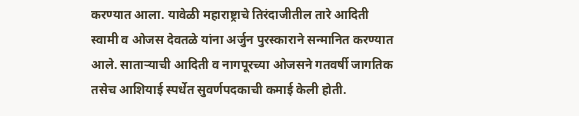करण्यात आला. यावेळी महाराष्ट्राचे तिरंदाजीतील तारे आदिती स्वामी व ओजस देवतळे यांना अर्जुन पुरस्काराने सन्मानित करण्यात आले. साताऱ्याची आदिती व नागपूरच्या ओजसने गतवर्षी जागतिक तसेच आशियाई स्पर्धेत सुवर्णपदकाची कमाई केली होती.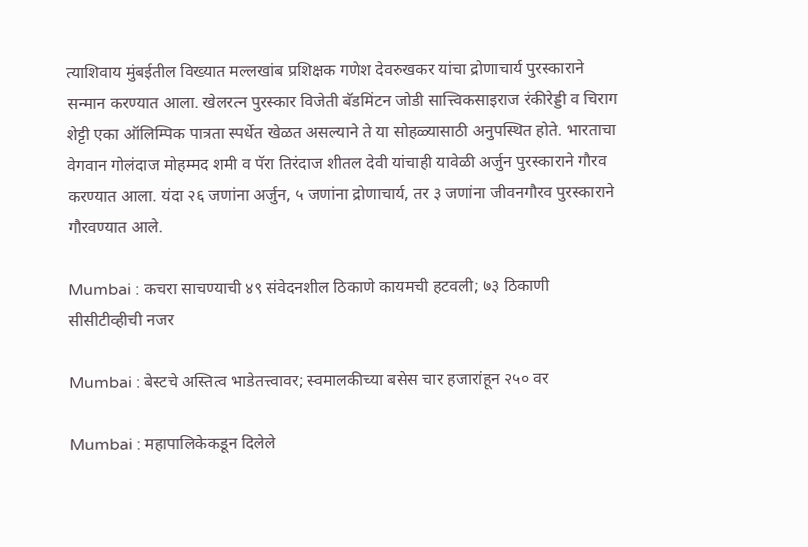त्याशिवाय मुंबईतील विख्यात मल्लखांब प्रशिक्षक गणेश देवरुखकर यांचा द्रोणाचार्य पुरस्काराने सन्मान करण्यात आला. खेलरत्न पुरस्कार विजेती बॅडमिंटन जोडी सात्त्विकसाइराज रंकीरेड्डी व चिराग शेट्टी एका ऑलिम्पिक पात्रता स्पर्धेत खेळत असल्याने ते या सोहळ्यासाठी अनुपस्थित होते. भारताचा वेगवान गोलंदाज मोहम्मद शमी व पॅरा तिरंदाज शीतल देवी यांचाही यावेळी अर्जुन पुरस्काराने गौरव करण्यात आला. यंदा २६ जणांना अर्जुन, ५ जणांना द्रोणाचार्य, तर ३ जणांना जीवनगौरव पुरस्काराने गौरवण्यात आले.

Mumbai : कचरा साचण्याची ४९ संवेदनशील ठिकाणे कायमची हटवली; ७३ ठिकाणी सीसीटीव्हीची नजर

Mumbai : बेस्टचे अस्तित्व भाडेतत्त्वावर; स्वमालकीच्या बसेस चार हजारांहून २५० वर

Mumbai : महापालिकेकडून दिलेले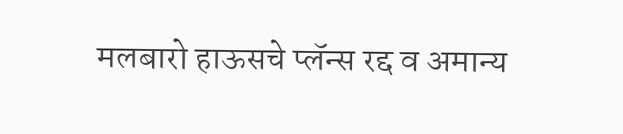मलबारो हाऊसचे प्लॅन्स रद्द व अमान्य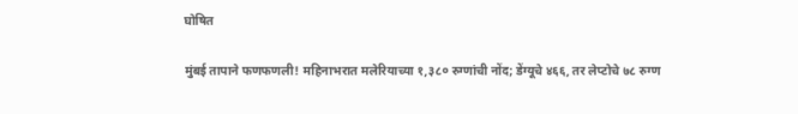घोषित

मुंबई तापाने फणफणली! महिनाभरात मलेरियाच्या १,३८० रुग्णांची नोंद; डेंग्यूचे ४६६, तर लेप्टोचे ७८ रुग्ण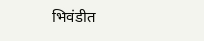भिवंडीत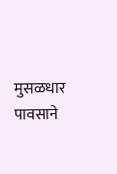मुसळधार पावसाने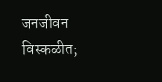जनजीवन विस्कळीत;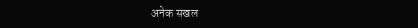अनेक सखल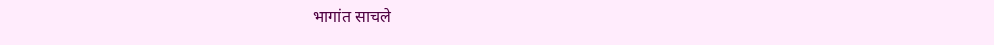भागांत साचले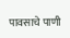पावसाचे पाणी